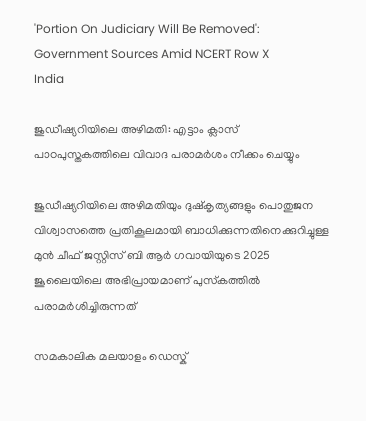'Portion On Judiciary Will Be Removed': Government Sources Amid NCERT Row X
India

ജുഡീഷ്യറിയിലെ അഴിമതി: എട്ടാം ക്ലാസ് പാഠപുസ്തകത്തിലെ വിവാദ പരാമര്‍ശം നീക്കം ചെയ്യും

ജുഡീഷ്യറിയിലെ അഴിമതിയും ദുഷ്‌കൃത്യങ്ങളും പൊതുജന വിശ്വാസത്തെ പ്രതികൂലമായി ബാധിക്കുന്നതിനെക്കുറിച്ചുള്ള മുന്‍ ചീഫ് ജസ്റ്റിസ് ബി ആര്‍ ഗവായിയുടെ 2025 ജൂലൈയിലെ അഭിപ്രായമാണ് പുസ്‌കത്തില്‍ പരാമര്‍ശിച്ചിരുന്നത്

സമകാലിക മലയാളം ഡെസ്ക്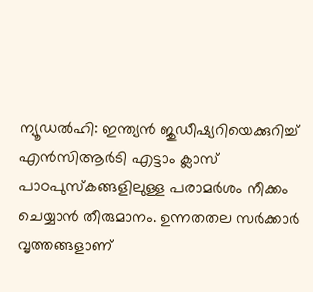ന്യൂഡല്‍ഹി: ഇന്ത്യന്‍ ജുഡീഷ്യറിയെക്കുറിച്ച് എന്‍സിആര്‍ടി എട്ടാം ക്ലാസ് പാഠപുസ്‌കങ്ങളിലുള്ള പരാമര്‍ശം നീക്കം ചെയ്യാന്‍ തീരുമാനം. ഉന്നതതല സര്‍ക്കാര്‍ വൃത്തങ്ങളാണ്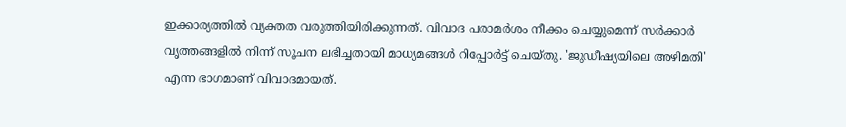ഇക്കാര്യത്തില്‍ വ്യക്തത വരുത്തിയിരിക്കുന്നത്. വിവാദ പരാമര്‍ശം നീക്കം ചെയ്യുമെന്ന് സര്‍ക്കാര്‍ വൃത്തങ്ങളില്‍ നിന്ന് സൂചന ലഭിച്ചതായി മാധ്യമങ്ങള്‍ റിപ്പോര്‍ട്ട് ചെയ്തു. 'ജുഡീഷ്യയിലെ അഴിമതി' എന്ന ഭാഗമാണ് വിവാദമായത്.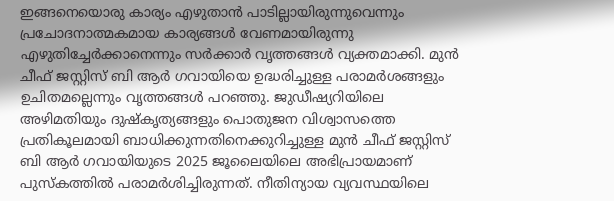ഇങ്ങനെയൊരു കാര്യം എഴുതാന്‍ പാടില്ലായിരുന്നുവെന്നും പ്രചോദനാത്മകമായ കാര്യങ്ങള്‍ വേണമായിരുന്നു എഴുതിച്ചേര്‍ക്കാനെന്നും സര്‍ക്കാര്‍ വൃത്തങ്ങള്‍ വ്യക്തമാക്കി. മുന്‍ ചീഫ് ജസ്റ്റിസ് ബി ആര്‍ ഗവായിയെ ഉദ്ധരിച്ചുള്ള പരാമര്‍ശങ്ങളും ഉചിതമല്ലെന്നും വൃത്തങ്ങള്‍ പറഞ്ഞു. ജുഡീഷ്യറിയിലെ അഴിമതിയും ദുഷ്‌കൃത്യങ്ങളും പൊതുജന വിശ്വാസത്തെ പ്രതികൂലമായി ബാധിക്കുന്നതിനെക്കുറിച്ചുള്ള മുന്‍ ചീഫ് ജസ്റ്റിസ് ബി ആര്‍ ഗവായിയുടെ 2025 ജൂലൈയിലെ അഭിപ്രായമാണ് പുസ്‌കത്തില്‍ പരാമര്‍ശിച്ചിരുന്നത്. നീതിന്യായ വ്യവസ്ഥയിലെ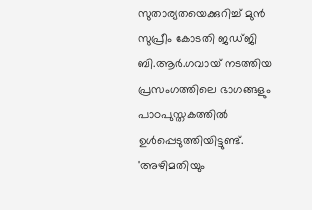സുതാര്യതയെക്കുറിച്ച് മുന്‍ സുപ്രീം കോടതി ജഡ്ജി ബി.ആര്‍.ഗവായ് നടത്തിയ പ്രസംഗത്തിലെ ഭാഗങ്ങളും പാഠപുസ്തകത്തില്‍ ഉള്‍പ്പെടുത്തിയിട്ടുണ്ട്. 'അഴിമതിയും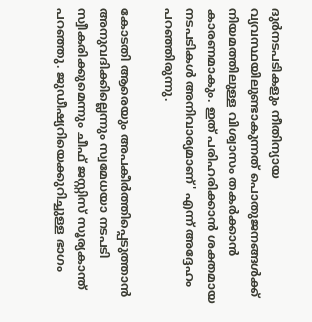ദുര്‍നടപടികളും നീതിന്യായ വ്യവസ്ഥയിലുണ്ടാകുന്നത് പൊതുജനങ്ങള്‍ക്ക് നിയമത്തിലുള്ള വിശ്വാസം തകര്‍ക്കാന്‍ കാരണമാകും. ഇത് പരിഹരിക്കാന്‍ ശക്തമായ നടപടികള്‍ അനിവാര്യമാണ്' എന്ന് അദ്ദേഹം പറഞ്ഞിരുന്നു.

കോടതി ആരെയും അപകീര്‍ത്തിപ്പെടുത്താന്‍ അനുവദിക്കില്ലെന്നും സ്വമേധയാ നടപടി സ്വീകരിക്കുമെന്നും ചീഫ് ജസ്റ്റിസ് സൂര്യകാന്ത് പറഞ്ഞു. ജുഡീഷ്യറിയെക്കുറിച്ചുള്ള ഭാഗം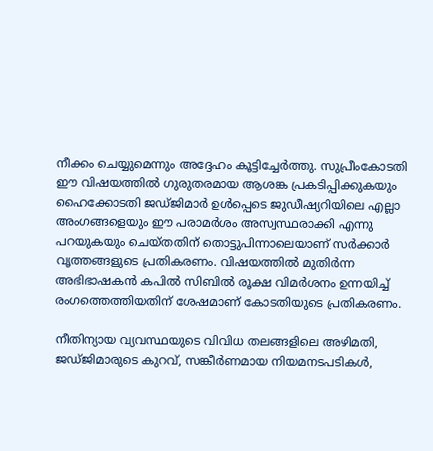നീക്കം ചെയ്യുമെന്നും അദ്ദേഹം കൂട്ടിച്ചേര്‍ത്തു. സുപ്രീംകോടതി ഈ വിഷയത്തില്‍ ഗുരുതരമായ ആശങ്ക പ്രകടിപ്പിക്കുകയും ഹൈക്കോടതി ജഡ്ജിമാര്‍ ഉള്‍പ്പെടെ ജുഡീഷ്യറിയിലെ എല്ലാ അംഗങ്ങളെയും ഈ പരാമര്‍ശം അസ്വസ്ഥരാക്കി എന്നു പറയുകയും ചെയ്തതിന് തൊട്ടുപിന്നാലെയാണ് സര്‍ക്കാര്‍ വൃത്തങ്ങളുടെ പ്രതികരണം. വിഷയത്തില്‍ മുതിര്‍ന്ന അഭിഭാഷകന്‍ കപില്‍ സിബില്‍ രൂക്ഷ വിമര്‍ശനം ഉന്നയിച്ച് രംഗത്തെത്തിയതിന് ശേഷമാണ് കോടതിയുടെ പ്രതികരണം.

നീതിന്യായ വ്യവസ്ഥയുടെ വിവിധ തലങ്ങളിലെ അഴിമതി, ജഡ്ജിമാരുടെ കുറവ്, സങ്കീര്‍ണമായ നിയമനടപടികള്‍,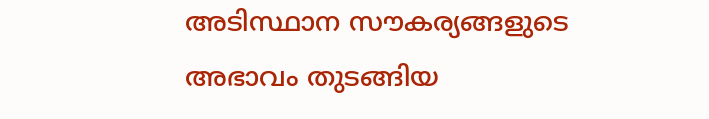അടിസ്ഥാന സൗകര്യങ്ങളുടെ അഭാവം തുടങ്ങിയ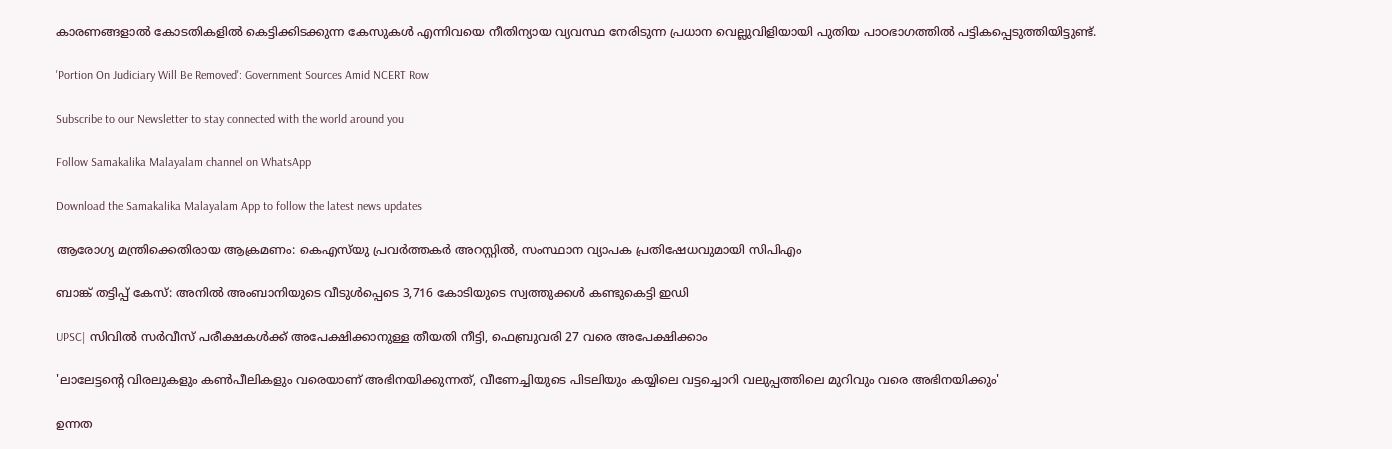കാരണങ്ങളാല്‍ കോടതികളില്‍ കെട്ടിക്കിടക്കുന്ന കേസുകള്‍ എന്നിവയെ നീതിന്യായ വ്യവസ്ഥ നേരിടുന്ന പ്രധാന വെല്ലുവിളിയായി പുതിയ പാഠഭാഗത്തില്‍ പട്ടികപ്പെടുത്തിയിട്ടുണ്ട്.

'Portion On Judiciary Will Be Removed': Government Sources Amid NCERT Row

Subscribe to our Newsletter to stay connected with the world around you

Follow Samakalika Malayalam channel on WhatsApp

Download the Samakalika Malayalam App to follow the latest news updates

ആരോഗ്യ മന്ത്രിക്കെതിരായ ആക്രമണം: കെഎസ്‌യു പ്രവര്‍ത്തകര്‍ അറസ്റ്റില്‍, സംസ്ഥാന വ്യാപക പ്രതിഷേധവുമായി സിപിഎം

ബാങ്ക് തട്ടിപ്പ് കേസ്: അനില്‍ അംബാനിയുടെ വീടുൾപ്പെടെ 3,716 കോടിയുടെ സ്വത്തുക്കള്‍ കണ്ടുകെട്ടി ഇഡി

UPSC| സിവിൽ സർവീസ് പരീക്ഷകൾക്ക് അപേക്ഷിക്കാനുള്ള തീയതി നീട്ടി, ഫെബ്രുവരി 27 വരെ അപേക്ഷിക്കാം

'ലാലേട്ടന്റെ വിരലുകളും കണ്‍പീലികളും വരെയാണ് അഭിനയിക്കുന്നത്, വീണേച്ചിയുടെ പിടലിയും കയ്യിലെ വട്ടച്ചൊറി വലുപ്പത്തിലെ മുറിവും വരെ അഭിനയിക്കും'

ഉന്നത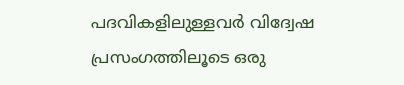പദവികളിലുള്ളവര്‍ വിദ്വേഷ പ്രസംഗത്തിലൂടെ ഒരു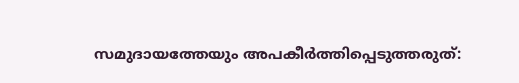സമുദായത്തേയും അപകീര്‍ത്തിപ്പെടുത്തരുത്: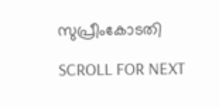സുപ്രീംകോടതി

SCROLL FOR NEXT